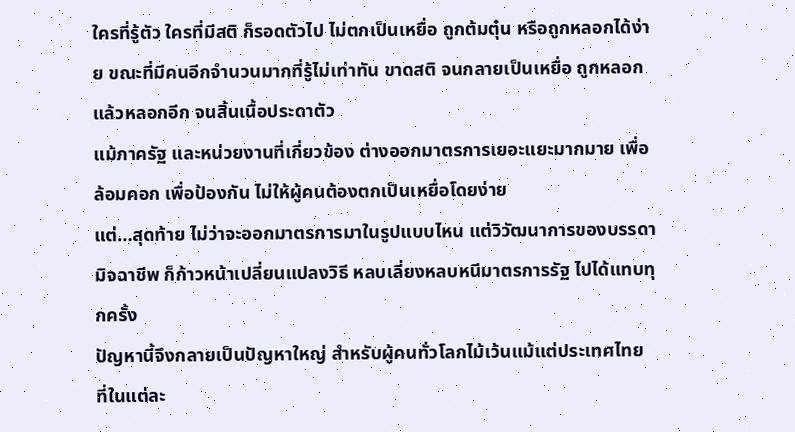ใครที่รู้ตัว ใครที่มีสติ ก็รอดตัวไป ไม่ตกเป็นเหยื่อ ถูกต้มตุ๋น หรือถูกหลอกได้ง่าย ขณะที่มีคนอีกจำนวนมากที่รู้ไม่เท่าทัน ขาดสติ จนกลายเป็นเหยื่อ ถูกหลอกแล้วหลอกอีก จนสิ้นเนื้อประดาตัว
แม้ภาครัฐ และหน่วยงานที่เกี่ยวข้อง ต่างออกมาตรการเยอะแยะมากมาย เพื่อล้อมคอก เพื่อป้องกัน ไม่ให้ผู้คนต้องตกเป็นเหยื่อโดยง่าย
แต่…สุดท้าย ไม่ว่าจะออกมาตรการมาในรูปแบบไหน แต่วิวัฒนาการของบรรดามิจฉาชีพ ก็ก้าวหน้าเปลี่ยนแปลงวิธี หลบเลี่ยงหลบหนีมาตรการรัฐ ไปได้แทบทุกครั้ง
ปัญหานี้จึงกลายเป็นปัญหาใหญ่ สำหรับผู้คนทั่วโลกไม้เว้นแม้แต่ประเทศไทย ที่ในแต่ละ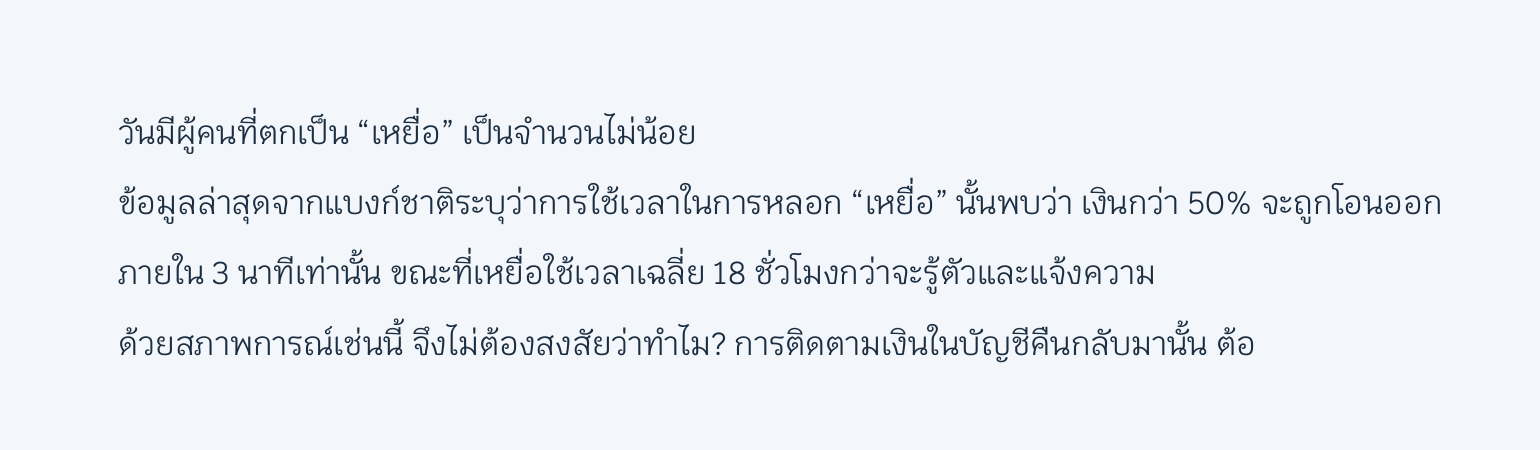วันมีผู้คนที่ตกเป็น “เหยื่อ” เป็นจำนวนไม่น้อย
ข้อมูลล่าสุดจากแบงก์ชาติระบุว่าการใช้เวลาในการหลอก “เหยื่อ” นั้นพบว่า เงินกว่า 50% จะถูกโอนออกภายใน 3 นาทีเท่านั้น ขณะที่เหยื่อใช้เวลาเฉลี่ย 18 ชั่วโมงกว่าจะรู้ตัวและแจ้งความ
ด้วยสภาพการณ์เช่นนี้ จึงไม่ต้องสงสัยว่าทำไม? การติดตามเงินในบัญชีคืนกลับมานั้น ต้อ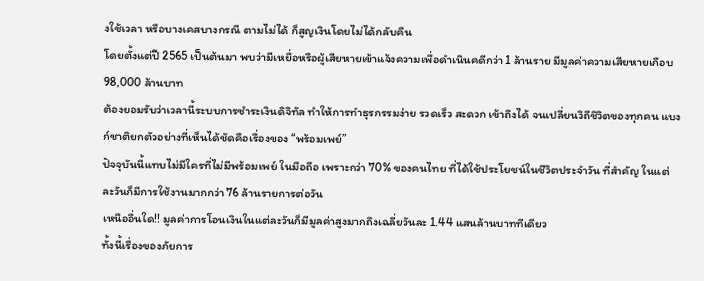งใช้เวลา หรือบางเคสบางกรณี ตามไม่ได้ ก็สูญเงินโดยไม่ได้กลับคืน
โดยตั้งแต่ปี 2565 เป็นต้นมา พบว่ามีเหยื่อหรือผู้เสียหายเข้าแจ้งความเพื่อดำเนินคดีกว่า 1 ล้านราย มีมูลค่าความเสียหายเกือบ 98,000 ล้านบาท
ต้องยอมรับว่าเวลานี้ระบบการชำระเงินดิจิทัล ทำให้การทำธุรกรรมง่าย รวดเร็ว สะดวก เข้าถึงได้ จนเปลี่ยนวิถีชิวิตของทุกคน แบงก์ชาติยกตัวอย่างที่เห็นได้ชัดคือเรื่องของ “พร้อมเพย์”
ปัจจุบันนี้แทบไม่มีใครที่ไม่มีพร้อมเพย์ ในมือถือ เพราะกว่า 70% ของคนไทย ที่ได้ใช้ประโยชน์ในชีวิตประจำวัน ที่สำคัญ ในแต่ละวันก็มีการใช้งานมากกว่า 76 ล้านรายการต่อวัน
เหนืออื่นใด!! มูลค่าการโอนเงินในแต่ละวันก็มีมูลค่าสูงมากถึงเฉลี่ยวันละ 1.44 แสนล้านบาททีเดียว
ทั้งนี้เรื่องของภัยการ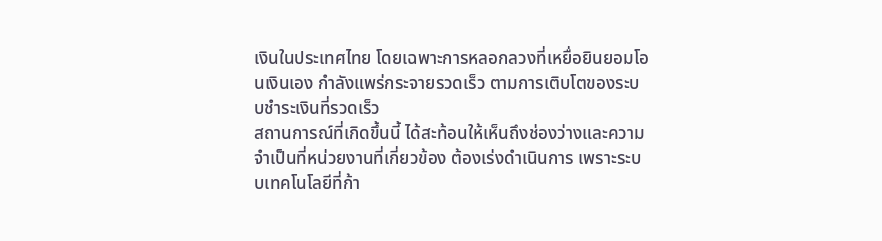เงินในประเทศไทย โดยเฉพาะการหลอกลวงที่เหยื่อยินยอมโอนเงินเอง กำลังแพร่กระจายรวดเร็ว ตามการเติบโตของระบบชำระเงินที่รวดเร็ว
สถานการณ์ที่เกิดขึ้นนี้ ได้สะท้อนให้เห็นถึงช่องว่างและความจำเป็นที่หน่วยงานที่เกี่ยวข้อง ต้องเร่งดำเนินการ เพราะระบบเทคโนโลยีที่ก้า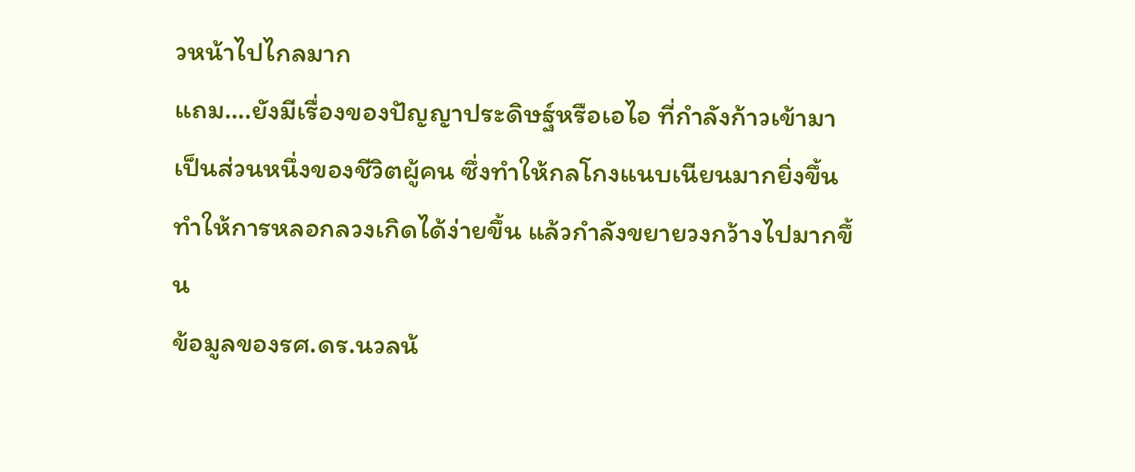วหน้าไปไกลมาก
แถม….ยังมีเรื่องของปัญญาประดิษฐ์หรือเอไอ ที่กำลังก้าวเข้ามาเป็นส่วนหนึ่งของชีวิตผู้คน ซึ่งทำให้กลโกงแนบเนียนมากยิ่งขึ้น ทำให้การหลอกลวงเกิดได้ง่ายขึ้น แล้วกำลังขยายวงกว้างไปมากขึ้น
ข้อมูลของรศ.ดร.นวลน้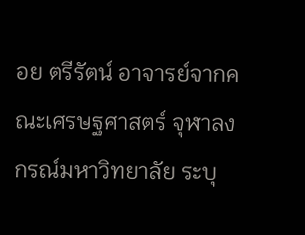อย ตรีรัตน์ อาจารย์จากคณะเศรษฐศาสตร์ จุฬาลงกรณ์มหาวิทยาลัย ระบุ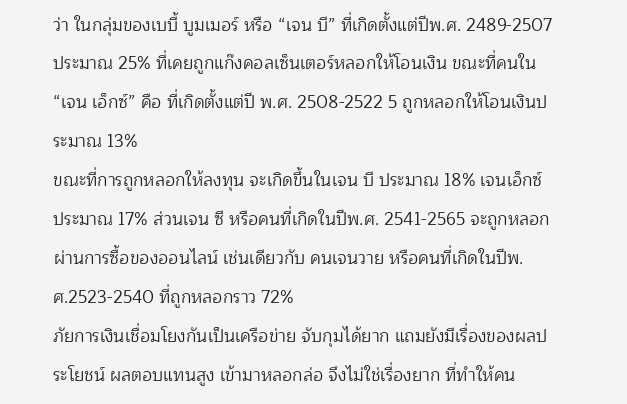ว่า ในกลุ่มของเบบี้ บูมเมอร์ หรือ “เจน บี” ที่เกิดตั้งแต่ปีพ.ศ. 2489-2507 ประมาณ 25% ที่เคยถูกแก๊งคอลเซ็นเตอร์หลอกให้โอนเงิน ขณะที่คนใน “เจน เอ็กซ์” คือ ที่เกิดตั้งแต่ปี พ.ศ. 2508-2522 5 ถูกหลอกให้โอนเงินประมาณ 13%
ขณะที่การถูกหลอกให้ลงทุน จะเกิดขึ้นในเจน บี ประมาณ 18% เจนเอ็กซ์ ประมาณ 17% ส่วนเจน ซี หรือคนที่เกิดในปีพ.ศ. 2541-2565 จะถูกหลอกผ่านการซื้อของออนไลน์ เช่นเดียวกับ คนเจนวาย หรือคนที่เกิดในปีพ.ศ.2523-2540 ที่ถูกหลอกราว 72%
ภัยการเงินเชื่อมโยงกันเป็นเครือข่าย จับกุมได้ยาก แถมยังมีเรื่องของผลประโยชน์ ผลตอบแทนสูง เข้ามาหลอกล่อ จึงไม่ใช่เรื่องยาก ที่ทำให้คน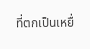ที่ตกเป็นเหยื่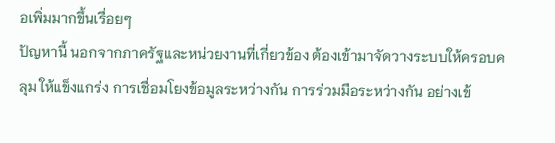อเพิ่มมากขึ้นเรื่อยๆ
ปัญหานี้ นอกจากภาครัฐและหน่วยงานที่เกี่ยวข้อง ต้องเข้ามาจัดวางระบบให้ครอบคลุม ให้แข็งแกร่ง การเชื่อมโยงข้อมูลระหว่างกัน การร่วมมือระหว่างกัน อย่างเข้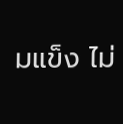มแข็ง ไม่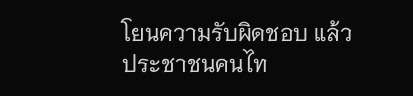โยนความรับผิดชอบ แล้ว
ประชาชนคนไท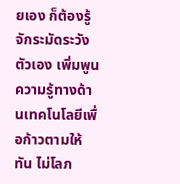ยเอง ก็ต้องรู้จักระมัดระวังตัวเอง เพิ่มพูนความรู้ทางด้านเทคโนโลยีเพื่อก้าวตามให้ทัน ไม่โลภ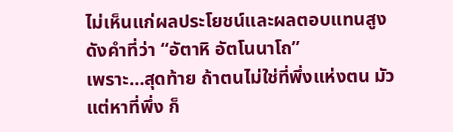ไม่เห็นแก่ผลประโยชน์และผลตอบแทนสูง ดังคำที่ว่า “อัตาหิ อัตโนนาโถ”
เพราะ…สุดท้าย ถ้าตนไม่ใช่ที่พึ่งแห่งตน มัวแต่หาที่พึ่ง ก็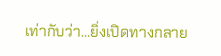เท่ากับว่า…ยิ่งเปิดทางกลาย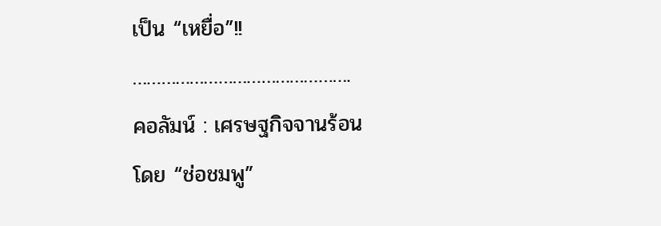เป็น “เหยื่อ”!!
……………………………………….
คอลัมน์ : เศรษฐกิจจานร้อน
โดย “ช่อชมพู”